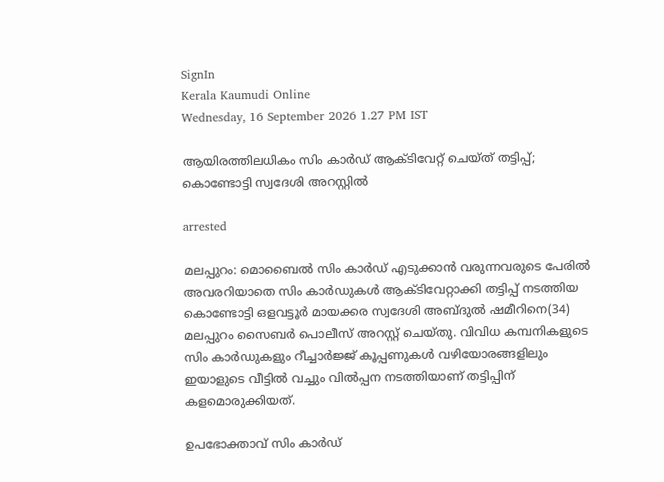SignIn
Kerala Kaumudi Online
Wednesday, 16 September 2026 1.27 PM IST

ആയിരത്തിലധികം സിം കാർഡ് ആക്ടിവേറ്റ് ചെയ്ത് തട്ടിപ്പ്; കൊണ്ടോട്ടി സ്വദേശി അറസ്റ്റിൽ

arrested

മലപ്പുറം: മൊബൈൽ സിം കാർഡ് എടുക്കാൻ വരുന്നവരുടെ പേരിൽ അവരറിയാതെ സിം കാർഡുകൾ ആക്ടിവേറ്റാക്കി തട്ടിപ്പ് നടത്തിയ കൊണ്ടോട്ടി ഒളവട്ടൂർ മായക്കര സ്വദേശി അബ്ദുൽ ഷമീറിനെ(34) മലപ്പുറം സൈബർ പൊലീസ് അറസ്റ്റ് ചെയ്തു. വിവിധ കമ്പനികളുടെ സിം കാർഡുകളും റീച്ചാർജ്ജ് കൂപ്പണുകൾ വഴിയോരങ്ങളിലും ഇയാളുടെ വീട്ടിൽ വച്ചും വിൽപ്പന നടത്തിയാണ് തട്ടിപ്പിന് കളമൊരുക്കിയത്.

ഉപഭോക്താവ് സിം കാർഡ്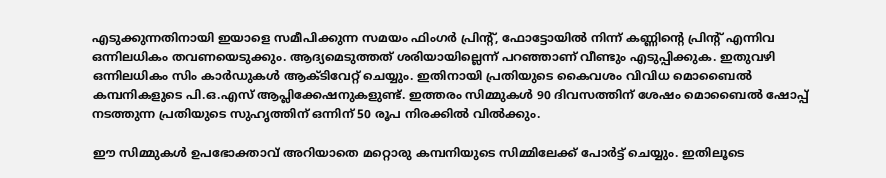എടുക്കുന്നതിനായി ഇയാളെ സമീപിക്കുന്ന സമയം ഫിംഗർ പ്രിന്റ്, ഫോട്ടോയിൽ നിന്ന് കണ്ണിന്റെ പ്രിന്റ് എന്നിവ ഒന്നിലധികം തവണയെടുക്കും. ആദ്യമെടുത്തത് ശരിയായില്ലെന്ന് പറഞ്ഞാണ് വീണ്ടും എടുപ്പിക്കുക. ഇതുവഴി ഒന്നിലധികം സിം കാർഡുകൾ ആക്ടിവേറ്റ് ചെയ്യും. ഇതിനായി പ്രതിയുടെ കൈവശം വിവിധ മൊബൈൽ കമ്പനികളുടെ പി.ഒ.എസ് ആപ്ലിക്കേഷനുകളുണ്ട്. ഇത്തരം സിമ്മുകൾ 90 ദിവസത്തിന് ശേഷം മൊബൈൽ ഷോപ്പ് നടത്തുന്ന പ്രതിയുടെ സുഹൃത്തിന് ഒന്നിന് 50 രൂപ നിരക്കിൽ വിൽക്കും.

ഈ സിമ്മുകൾ ഉപഭോക്താവ് അറിയാതെ മറ്റൊരു കമ്പനിയുടെ സിമ്മിലേക്ക് പോർട്ട് ചെയ്യും. ഇതിലൂടെ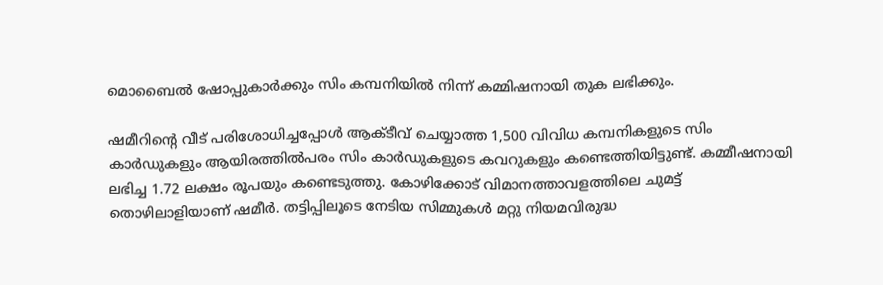മൊബൈൽ ഷോപ്പുകാർക്കും സിം കമ്പനിയിൽ നിന്ന് കമ്മിഷനായി തുക ലഭിക്കും.

ഷമീറിന്റെ വീട് പരിശോധിച്ചപ്പോൾ ആക്ടീവ് ചെയ്യാത്ത 1,500 വിവിധ കമ്പനികളുടെ സിം കാർഡുകളും ആയിരത്തിൽപരം സിം കാർഡുകളുടെ കവറുകളും കണ്ടെത്തിയിട്ടുണ്ട്. കമ്മീഷനായി ലഭിച്ച 1.72 ലക്ഷം രൂപയും കണ്ടെടുത്തു. കോഴിക്കോട് വിമാനത്താവളത്തിലെ ചുമട്ട് തൊഴിലാളിയാണ് ഷമീർ. തട്ടിപ്പിലൂടെ നേടിയ സിമ്മുകൾ മറ്റു നിയമവിരുദ്ധ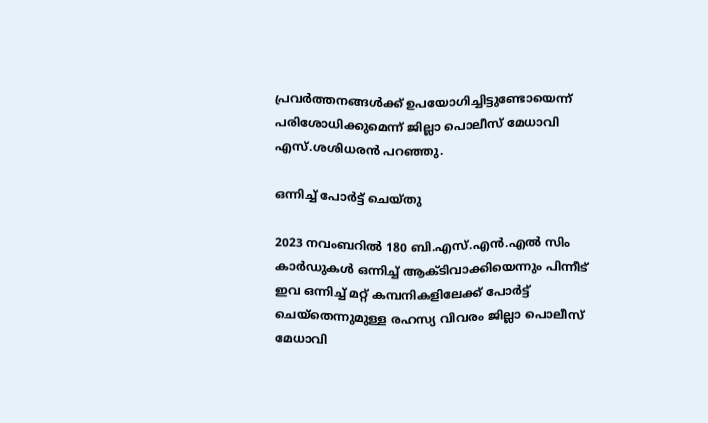പ്രവർത്തനങ്ങൾക്ക് ഉപയോഗിച്ചിട്ടുണ്ടോയെന്ന് പരിശോധിക്കുമെന്ന് ജില്ലാ പൊലീസ് മേധാവി എസ്.ശശിധരൻ പറഞ്ഞു.

ഒന്നിച്ച് പോർട്ട് ചെയ്തു

2023 നവംബറിൽ 180 ബി.എസ്.എൻ.എൽ സിം കാർഡുകൾ ഒന്നിച്ച് ആക്ടിവാക്കിയെന്നും പിന്നീട് ഇവ ഒന്നിച്ച് മറ്റ് കമ്പനികളിലേക്ക് പോർട്ട് ചെയ്തെന്നുമുള്ള രഹസ്യ വിവരം ജില്ലാ പൊലീസ് മേധാവി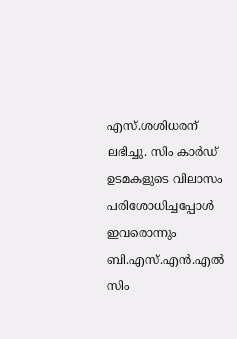എസ്.ശശിധരന് ലഭിച്ചു. സിം കാർഡ് ഉടമകളുടെ വിലാസം പരിശോധിച്ചപ്പോൾ ഇവരൊന്നും ബി.എസ്.എൻ.എൽ സിം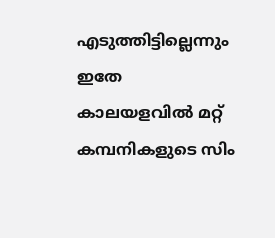എടുത്തിട്ടില്ലെന്നും ഇതേ കാലയളവിൽ മറ്റ് കമ്പനികളുടെ സിം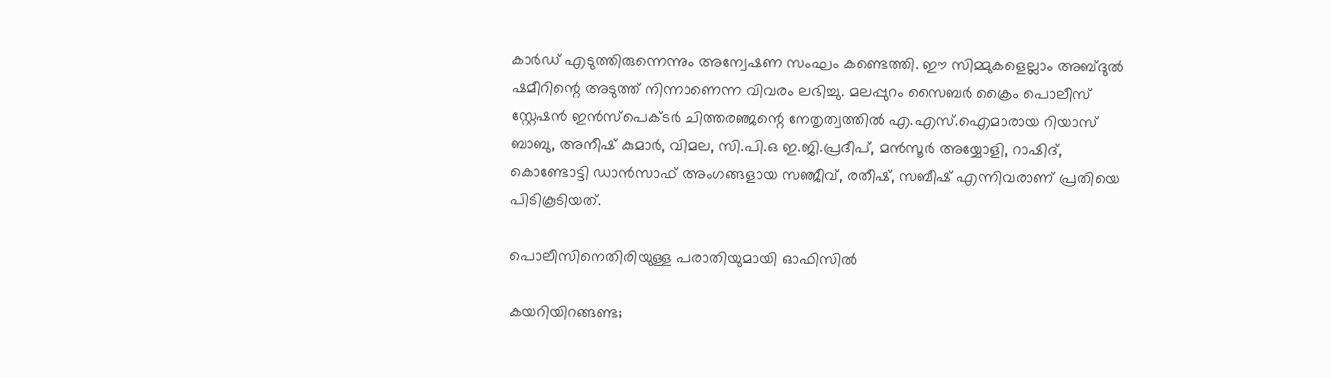കാർഡ് എടുത്തിരുന്നെന്നും അന്വേഷണ സംഘം കണ്ടെത്തി. ഈ സിമ്മുകളെല്ലാം അബ്ദുൽ ഷമീറിന്റെ അടുത്ത് നിന്നാണെന്ന വിവരം ലഭിച്ചു. മലപ്പുറം സൈബർ ക്രൈം പൊലീസ് സ്റ്റേഷൻ ഇൻസ്‌പെക്ടർ ചിത്തരഞ്ജന്റെ നേതൃത്വത്തിൽ എ.എസ്.ഐമാരായ റിയാസ് ബാബു, അനീഷ് കുമാർ, വിമല, സി.പി.ഒ ഇ.ജി.പ്രദീപ്, മൻസൂർ അയ്യോളി, റാഷിദ്, കൊണ്ടോട്ടി ഡാൻസാഫ് അംഗങ്ങളായ സഞ്ജീവ്, രതീഷ്, സബീഷ് എന്നിവരാണ് പ്രതിയെ പിടികൂടിയത്.

പൊലീസിനെതിരിയുള്ള പരാതിയുമായി ഓഫിസിൽ

കയറിയിറങ്ങണ്ട;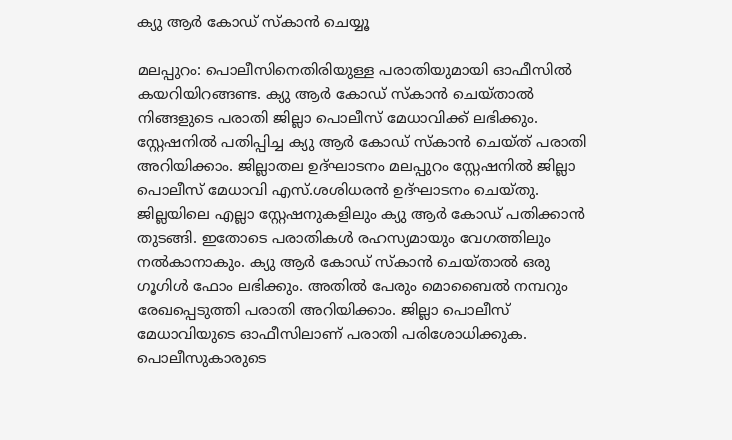ക്യു ആർ കോഡ് സ്‌കാൻ ചെയ്യൂ

മലപ്പുറം: പൊലീസിനെതിരിയുള്ള പരാതിയുമായി ഓഫീസിൽ കയറിയിറങ്ങണ്ട. ക്യു ആർ കോഡ് സ്‌കാൻ ചെയ്താൽ നിങ്ങളുടെ പരാതി ജില്ലാ പൊലീസ് മേധാവിക്ക് ലഭിക്കും. സ്റ്റേഷനിൽ പതിപ്പിച്ച ക്യു ആർ കോഡ് സ്‌കാൻ ചെയ്ത് പരാതി അറിയിക്കാം. ജില്ലാതല ഉദ്ഘാടനം മലപ്പുറം സ്റ്റേഷനിൽ ജില്ലാ പൊലീസ് മേധാവി എസ്.ശശിധരൻ ഉദ്ഘാടനം ചെയ്തു. ജില്ലയിലെ എല്ലാ സ്റ്റേഷനുകളിലും ക്യു ആർ കോഡ് പതിക്കാൻ തുടങ്ങി. ഇതോടെ പരാതികൾ രഹസ്യമായും വേഗത്തിലും നൽകാനാകും. ക്യു ആർ കോഡ് സ്‌കാൻ ചെയ്താൽ ഒരു ഗൂഗിൾ ഫോം ലഭിക്കും. അതിൽ പേരും മൊബൈൽ നമ്പറും രേഖപ്പെടുത്തി പരാതി അറിയിക്കാം. ജില്ലാ പൊലീസ് മേധാവിയുടെ ഓഫീസിലാണ് പരാതി പരിശോധിക്കുക. പൊലീസുകാരുടെ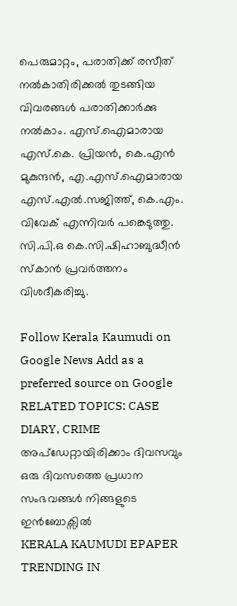പെരുമാറ്റം, പരാതിക്ക് രസീത് നൽകാതിരിക്കൽ തുടങ്ങിയ വിവരങ്ങൾ പരാതിക്കാർക്കു നൽകാം. എസ്.ഐമാരായ എസ്.കെ. പ്രിയൻ, കെ.എൻ മുകുന്ദൻ, എ.എസ്.ഐമാരായ എസ്.എൽ.സജിത്ത്, കെ.എം. വിവേക് എന്നിവർ പങ്കെടുത്തു. സി.പി.ഒ കെ.സി.ഷിഹാബുദ്ധീൻ സ്‌കാൻ പ്രവർത്തനം വിശദീകരിച്ചു.

Follow Kerala Kaumudi on Google News Add as a preferred source on Google
RELATED TOPICS: CASE DIARY, CRIME
അപ്ഡേറ്റായിരിക്കാം ദിവസവും
ഒരു ദിവസത്തെ പ്രധാന സംഭവങ്ങൾ നിങ്ങളുടെ ഇൻബോക്സിൽ
KERALA KAUMUDI EPAPER
TRENDING IN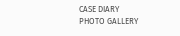CASE DIARY
PHOTO GALLERY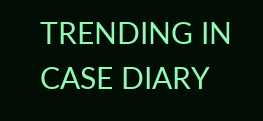TRENDING IN CASE DIARY